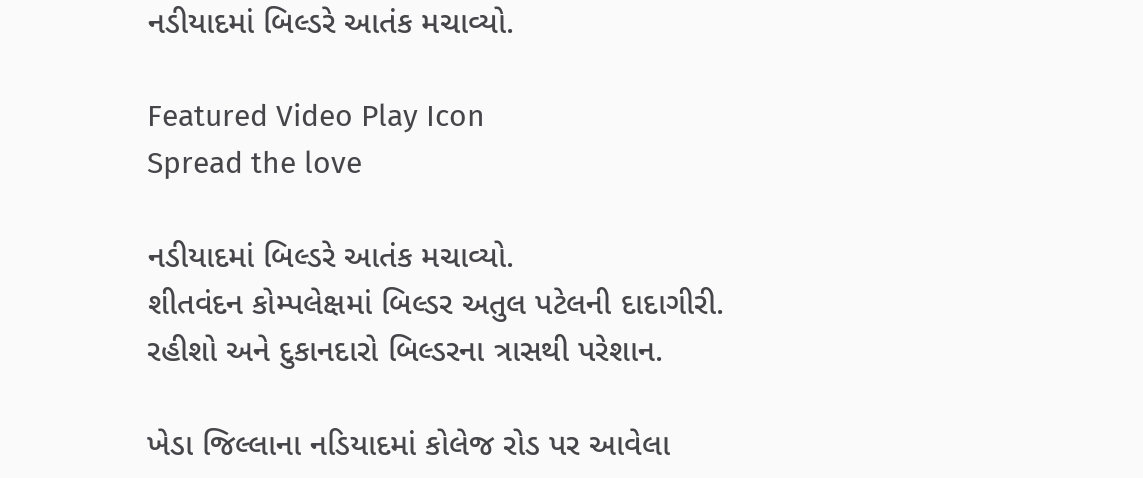નડીયાદમાં બિલ્ડરે આતંક મચાવ્યો.

Featured Video Play Icon
Spread the love

નડીયાદમાં બિલ્ડરે આતંક મચાવ્યો.
શીતવંદન કોમ્પલેક્ષમાં બિલ્ડર અતુલ પટેલની દાદાગીરી.
રહીશો અને દુકાનદારો બિલ્ડરના ત્રાસથી પરેશાન.

ખેડા જિલ્લાના નડિયાદમાં કોલેજ રોડ પર આવેલા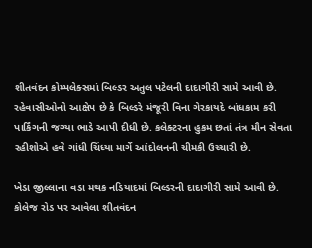શીતવંદન કોમ્પલેક્સમાં બિલ્ડર અતુલ પટેલની દાદાગીરી સામે આવી છે. રહેવાસીઓનો આક્ષેપ છે કે બિલ્ડરે મંજૂરી વિના ગેરકાયદે બાંધકામ કરી પાર્કિંગની જગ્યા ભાડે આપી દીધી છે. કલેક્ટરના હુકમ છતાં તંત્ર મૌન સેવતા રહીશોએ હવે ગાંધી ચિંધ્યા માર્ગે આંદોલનની ચીમકી ઉચ્ચારી છે.

ખેડા જીલ્લાના વડા મથક નડિયાદમાં બિલ્ડરની દાદાગીરી સામે આવી છે. કોલેજ રોડ પર આવેલા શીતવંદન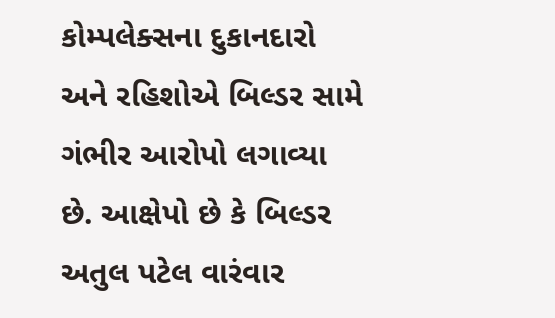કોમ્પલેક્સના દુકાનદારો અને રહિશોએ બિલ્ડર સામે ગંભીર આરોપો લગાવ્યા છે. આક્ષેપો છે કે બિલ્ડર અતુલ પટેલ વારંવાર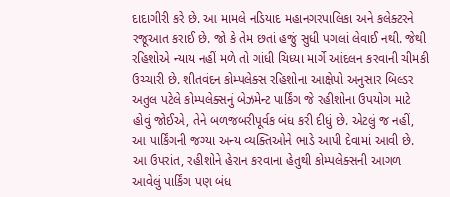દાદાગીરી કરે છે. આ મામલે નડિયાદ મહાનગરપાલિકા અને કલેક્ટરને રજૂઆત કરાઈ છે. જો કે તેમ છતાં હજું સુધી પગલાં લેવાઈ નથી. જેથી રહિશોએ ન્યાય નહીં મળે તો ગાંધી ચિધ્યા માર્ગે આંદલન કરવાની ચીમકી ઉચ્ચારી છે. શીતવંદન કોમ્પલેક્સ રહિશોના આક્ષેપો અનુસાર બિલ્ડર અતુલ પટેલે કોમ્પલેક્સનું બેઝમેન્ટ પાર્કિંગ જે રહીશોના ઉપયોગ માટે હોવું જોઈએ, તેને બળજબરીપૂર્વક બંધ કરી દીધું છે. એટલું જ નહીં, આ પાર્કિંગની જગ્યા અન્ય વ્યક્તિઓને ભાડે આપી દેવામાં આવી છે. આ ઉપરાંત, રહીશોને હેરાન કરવાના હેતુથી કોમ્પલેક્સની આગળ આવેલું પાર્કિંગ પણ બંધ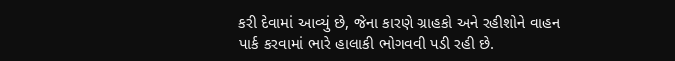કરી દેવામાં આવ્યું છે, જેના કારણે ગ્રાહકો અને રહીશોને વાહન પાર્ક કરવામાં ભારે હાલાકી ભોગવવી પડી રહી છે.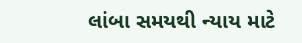લાંબા સમયથી ન્યાય માટે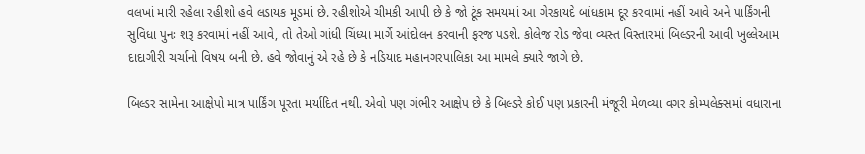વલખાં મારી રહેલા રહીશો હવે લડાયક મૂડમાં છે. રહીશોએ ચીમકી આપી છે કે જો ટૂંક સમયમાં આ ગેરકાયદે બાંધકામ દૂર કરવામાં નહીં આવે અને પાર્કિંગની સુવિધા પુનઃ શરૂ કરવામાં નહીં આવે, તો તેઓ ગાંધી ચિંધ્યા માર્ગે આંદોલન કરવાની ફરજ પડશે. કોલેજ રોડ જેવા વ્યસ્ત વિસ્તારમાં બિલ્ડરની આવી ખુલ્લેઆમ દાદાગીરી ચર્ચાનો વિષય બની છે. હવે જોવાનું એ રહે છે કે નડિયાદ મહાનગરપાલિકા આ મામલે ક્યારે જાગે છે.

બિલ્ડર સામેના આક્ષેપો માત્ર પાર્કિંગ પૂરતા મર્યાદિત નથી. એવો પણ ગંભીર આક્ષેપ છે કે બિલ્ડરે કોઈ પણ પ્રકારની મંજૂરી મેળવ્યા વગર કોમ્પલેક્સમાં વધારાના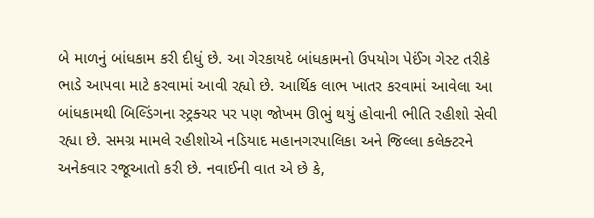બે માળનું બાંધકામ કરી દીધું છે. આ ગેરકાયદે બાંધકામનો ઉપયોગ પેઈંગ ગેસ્ટ તરીકે ભાડે આપવા માટે કરવામાં આવી રહ્યો છે. આર્થિક લાભ ખાતર કરવામાં આવેલા આ બાંધકામથી બિલ્ડિંગના સ્ટ્રક્ચર પર પણ જોખમ ઊભું થયું હોવાની ભીતિ રહીશો સેવી રહ્યા છે. સમગ્ર મામલે રહીશોએ નડિયાદ મહાનગરપાલિકા અને જિલ્લા કલેક્ટરને અનેકવાર રજૂઆતો કરી છે. નવાઈની વાત એ છે કે,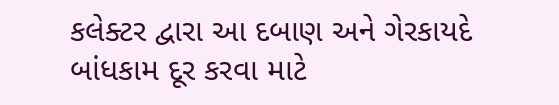કલેક્ટર દ્વારા આ દબાણ અને ગેરકાયદે બાંધકામ દૂર કરવા માટે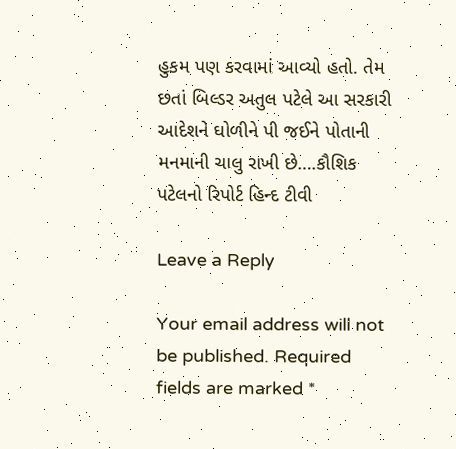હુકમ પણ કરવામાં આવ્યો હતો. તેમ છતાં બિલ્ડર અતુલ પટેલે આ સરકારી આદેશને ઘોળીને પી જઈને પોતાની મનમાની ચાલુ રાખી છે….કૌશિક પટેલનો રિપોર્ટ હિન્દ ટીવી

Leave a Reply

Your email address will not be published. Required fields are marked *